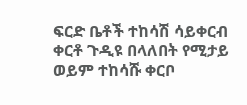ፍርድ ቤቶች ተከሳሽ ሳይቀርብ ቀርቶ ጉዲዩ በላለበት የሚታይ ወይም ተከሳሹ ቀርቦ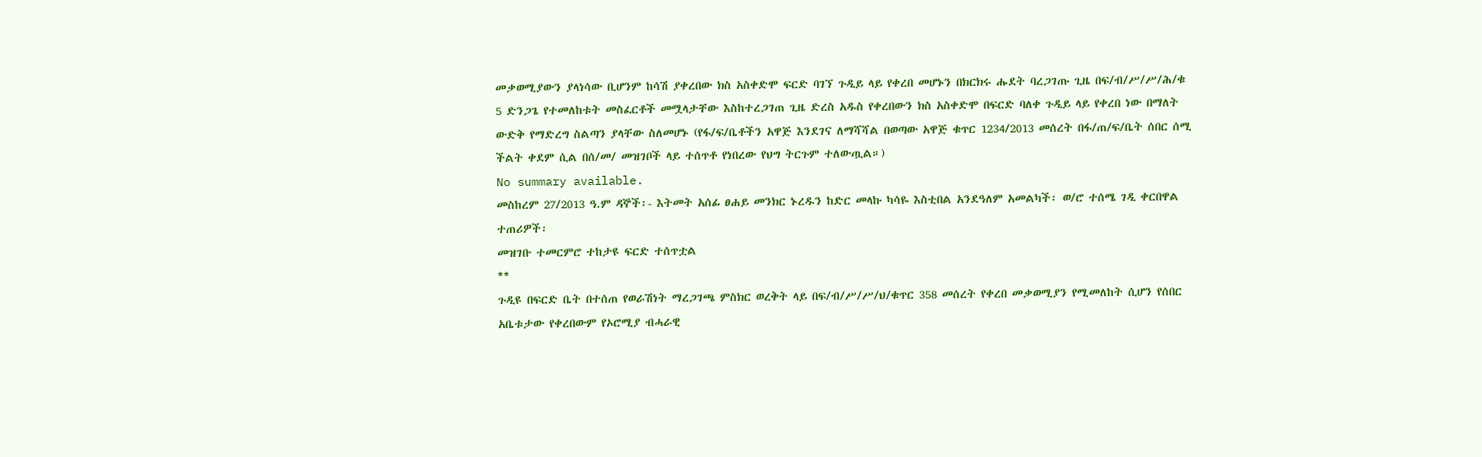መቃወሚያውን ያላነሳው ቢሆንም ከሳሽ ያቀረበው ክስ አስቀድሞ ፍርድ ባገኘ ጉዲይ ላይ የቀረበ መሆኑን በክርክሩ ሑደት ባረጋገጡ ጊዜ በፍ/ብ/ሥ/ሥ/ሕ/ቁ 5 ድንጋጌ የተመለከቱት መስፈርቶች መሟላታቸው እስከተረጋገጠ ጊዜ ድረስ አዱስ የቀረበውን ክስ አስቀድሞ በፍርድ ባለቀ ጉዲይ ላይ የቀረበ ነው በማለት ውድቅ የማድረግ ስልጣን ያላቸው ስለመሆኑ (የፋ/ፍ/ቤቶችን አዋጅ እንደገና ለማሻሻል በወጣው አዋጅ ቁጥር 1234/2013 መሰረት በፋ/ጠ/ፍ/ቤት ሰበር ሰሚ ችልት ቀደም ሲል በሰ/መ/ መዝገቦች ላይ ተሰጥቶ የነበረው የህግ ትርጉም ተለውጧል።)
No summary available.
መስከረም 27/2013 ዓ.ም ዳኞች፡- እትመት አሰፊ ፀሐይ መንክር ኑረዱን ከድር መላኩ ካሳዬ እስቲበል አንደዓለም አመልካች፡ ወ/ሮ ተሰሜ ገዲ ቀርበዋል ተጠሪዎች፡
መዝገቡ ተመርምሮ ተከታዩ ፍርድ ተሰጥቷል
**
ጉዲዩ በፍርድ ቤት በተሰጠ የወራሽነት ማረጋገጫ ምስክር ወረቅት ላይ በፍ/ብ/ሥ/ሥ/ህ/ቁጥር 358 መሰረት የቀረበ መቃወሚያን የሚመለከት ሲሆን የሰበር አቤቱታው የቀረበውም የኦሮሚያ ብሓራዊ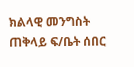ክልላዊ መንግስት ጠቅላይ ፍ/ቤት ሰበር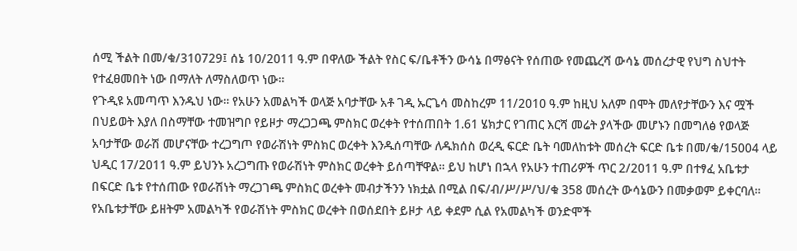ሰሚ ችልት በመ/ቁ/310729፤ ሰኔ 10/2011 ዓ.ም በዋለው ችልት የስር ፍ/ቤቶችን ውሳኔ በማፅናት የሰጠው የመጨረሻ ውሳኔ መሰረታዊ የህግ ስህተት የተፈፀመበት ነው በማለት ለማስለወጥ ነው።
የጉዲዩ አመጣጥ እንዱህ ነው። የአሁን አመልካች ወላጅ አባታቸው አቶ ገዲ ኡርጌሳ መስከረም 11/2010 ዓ.ም ከዚህ አለም በሞት መለየታቸውን እና ሟች በህይወት እያለ በስማቸው ተመዝግቦ የይዞታ ማረጋጋጫ ምስክር ወረቀት የተሰጠበት 1.61 ሄክታር የገጠር እርሻ መሬት ያላችው መሆኑን በመግለፅ የወላጅ አባታቸው ወራሽ መሆናቸው ተረጋግጦ የወራሽነት ምስክር ወረቀት እንዱሰጣቸው ለዱክሰስ ወረዲ ፍርድ ቤት ባመለከቱት መሰረት ፍርድ ቤቱ በመ/ቁ/15004 ላይ ህዲር 17/2011 ዓ.ም ይህንኑ አረጋግጡ የወራሽነት ምስክር ወረቀት ይሰጣቸዋል። ይህ ከሆነ በኋላ የአሁን ተጠሪዎች ጥር 2/2011 ዓ.ም በተፃፈ አቤቱታ በፍርድ ቤቱ የተሰጠው የወራሽነት ማረጋገጫ ምስክር ወረቀት መብታችንን ነክቷል በሚል በፍ/ብ/ሥ/ሥ/ህ/ቁ 358 መሰረት ውሳኔውን በመቃወም ይቀርባለ።
የአቤቱታቸው ይዘትም አመልካች የወራሽነት ምስክር ወረቀት በወሰደበት ይዞታ ላይ ቀደም ሲል የአመልካች ወንድሞች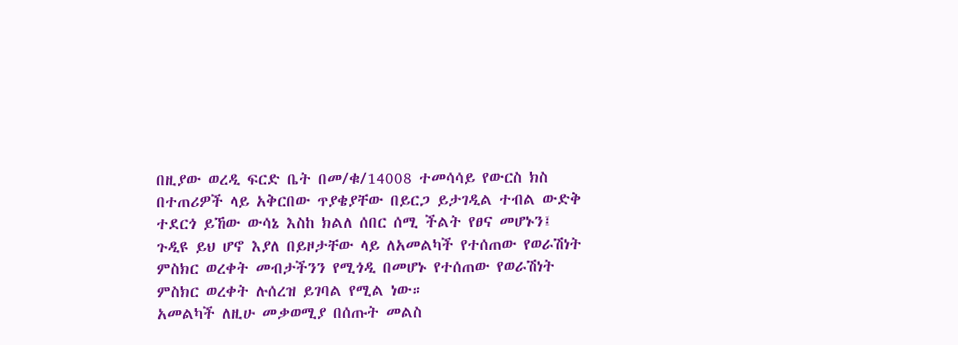በዚያው ወረዲ ፍርድ ቤት በመ/ቁ/14008 ተመሳሳይ የውርስ ክስ በተጠሪዎች ላይ አቅርበው ጥያቄያቸው በይርጋ ይታገዲል ተብል ውድቅ ተደርጎ ይኸው ውሳኔ እስከ ክልለ ሰበር ሰሚ ችልት የፀና መሆኑን፤ ጉዲዩ ይህ ሆኖ እያለ በይዞታቸው ላይ ለአመልካች የተሰጠው የወራሽነት ምስክር ወረቀት መብታችንን የሚጎዲ በመሆኑ የተሰጠው የወራሽነት ምስክር ወረቀት ሉሰረዝ ይገባል የሚል ነው።
አመልካች ለዚሁ መቃወሚያ በሰጡት መልስ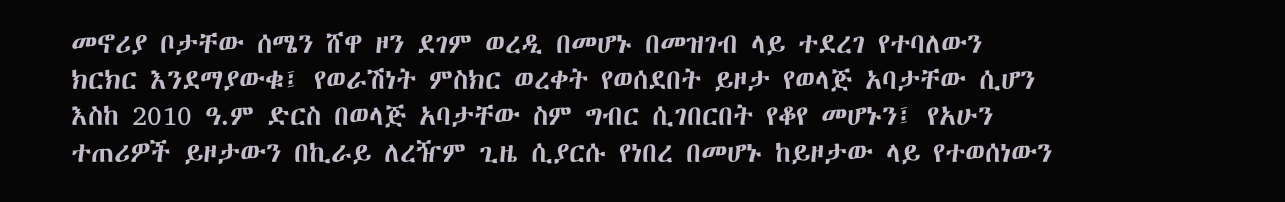መኖሪያ ቦታቸው ሰሜን ሸዋ ዞን ደገም ወረዲ በመሆኑ በመዝገብ ላይ ተደረገ የተባለውን ክርክር እንደማያውቁ፤ የወራሽነት ምስክር ወረቀት የወሰደበት ይዞታ የወላጅ አባታቸው ሲሆን እስከ 2010 ዓ.ም ድርስ በወላጅ አባታቸው ስም ግብር ሲገበርበት የቆየ መሆኑን፤ የአሁን ተጠሪዎች ይዞታውን በኪራይ ለረዥም ጊዜ ሲያርሱ የነበረ በመሆኑ ከይዞታው ላይ የተወሰነውን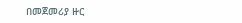በመጀመሪያ ዙር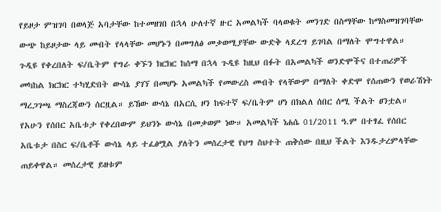የይዞታ ምዝገባ በወላጅ አባታቸው ከተመዘገበ በኋላ ሁለተኛ ዙር አመልካች ባላወቁት መንገድ በስማቸው ከማስመዝገባቸው ውጭ ከይዞታው ላይ መብት የላላቸው መሆኑን በመግለፅ መቃወሚያቸው ውድቅ ላደረግ ይገባል በማለት ሞግተዋል።
ጉዲዩ የቀረበለት ፍ/ቤትም የግራ ቀኙን ክርክር ከሰማ በኋላ ጉዲዩ ከዚህ በፉት በአመልካች ወንድሞችና በተጠሪዎች መካከል ክርክር ተካሂድበት ውሳኔ ያገኘ በመሆኑ አመልካች የመውረስ መብት የላቸውም በማለት ቀድሞ የሰጠውን የወራሽነት ማረጋገጫ ማስረጃውን ሰርዟል። ይኸው ውሳኔ በአርሲ ዞን ከፍተኛ ፍ/ቤትም ሆነ በክልለ ሰበር ሰሚ ችልት ፀንቷል።
የአሁን የሰበር አቤቱታ የቀረበውም ይህንኑ ውሳኔ በመቃወም ነው። አመልካች ነሐሴ 01/2011 ዓ.ም በተፃፈ የሰበር አቤቱታ በስር ፍ/ቤቶች ውሳኔ ላይ ተፈፅሟል ያለትን መሰረታዊ የህግ ስህተት ጠቅሰው በዚህ ችልት እንዱታረምላቸው ጠይቀዋል። መሰረታዊ ይዘቱም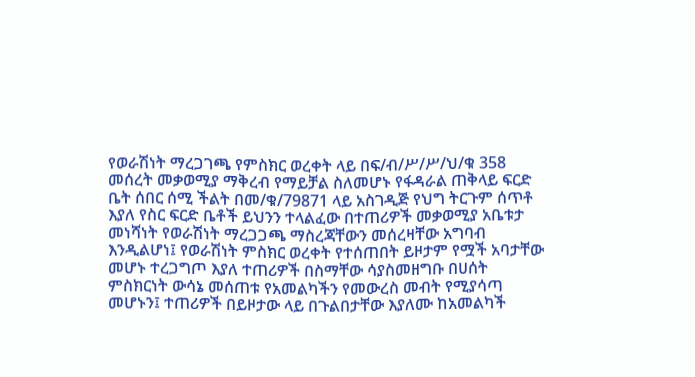የወራሽነት ማረጋገጫ የምስክር ወረቀት ላይ በፍ/ብ/ሥ/ሥ/ህ/ቁ 358 መሰረት መቃወሚያ ማቅረብ የማይቻል ስለመሆኑ የፋዳራል ጠቅላይ ፍርድ ቤት ሰበር ሰሚ ችልት በመ/ቁ/79871 ላይ አስገዲጅ የህግ ትርጉም ሰጥቶ እያለ የስር ፍርድ ቤቶች ይህንን ተላልፈው በተጠሪዎች መቃወሚያ አቤቱታ መነሻነት የወራሽነት ማረጋጋጫ ማስረጃቸውን መሰረዛቸው አግባብ እንዲልሆነ፤ የወራሽነት ምስክር ወረቀት የተሰጠበት ይዞታም የሟች አባታቸው መሆኑ ተረጋግጦ እያለ ተጠሪዎች በስማቸው ሳያስመዘግቡ በሀሰት ምስክርነት ውሳኔ መሰጠቱ የአመልካችን የመውረስ መብት የሚያሳጣ መሆኑን፤ ተጠሪዎች በይዞታው ላይ በጉልበታቸው እያለሙ ከአመልካች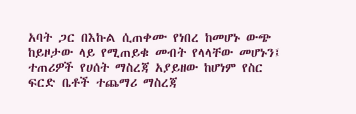አባት ጋር በእኩል ሲጠቀሙ የነበረ ከመሆኑ ውጭ ከይዞታው ላይ የሚጠይቁ መብት የላላቸው መሆኑን፤ ተጠሪዎች የሀሰት ማስረጃ አያይዘው ከሆነም የስር ፍርድ ቤቶች ተጨማሪ ማስረጃ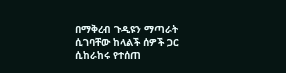በማቅረብ ጉዲዩን ማጣራት ሲገባቸው ከላልች ሰዎች ጋር ሲከራከሩ የተሰጠ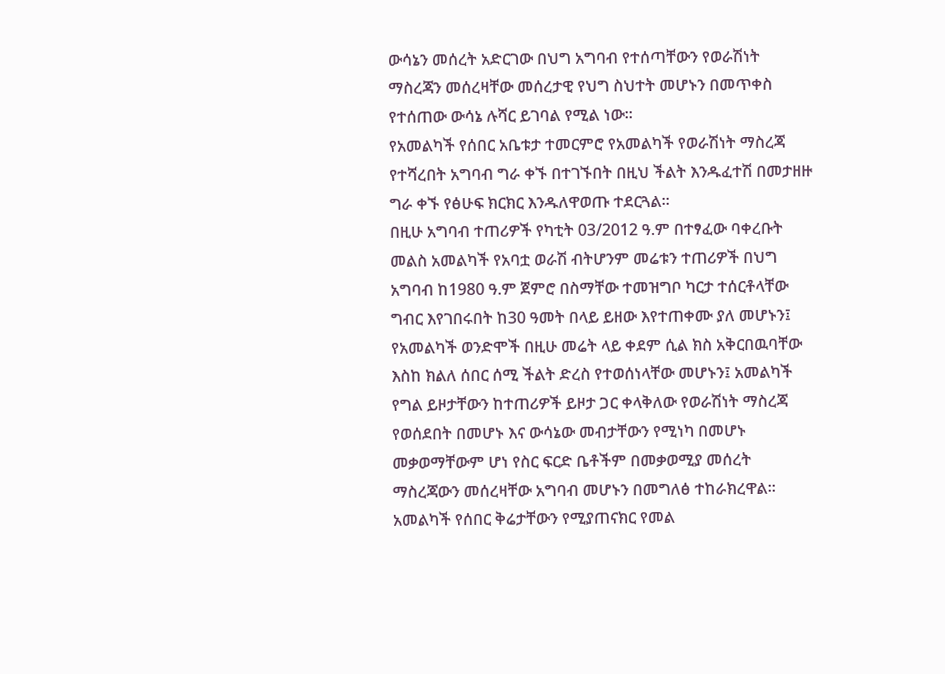ውሳኔን መሰረት አድርገው በህግ አግባብ የተሰጣቸውን የወራሽነት ማስረጃን መሰረዛቸው መሰረታዊ የህግ ስህተት መሆኑን በመጥቀስ የተሰጠው ውሳኔ ሉሻር ይገባል የሚል ነው።
የአመልካች የሰበር አቤቱታ ተመርምሮ የአመልካች የወራሽነት ማስረጃ የተሻረበት አግባብ ግራ ቀኙ በተገኙበት በዚህ ችልት እንዱፈተሽ በመታዘዙ ግራ ቀኙ የፅሁፍ ክርክር እንዱለዋወጡ ተደርጓል።
በዚሁ አግባብ ተጠሪዎች የካቲት 03/2012 ዓ.ም በተፃፈው ባቀረቡት መልስ አመልካች የአባቷ ወራሽ ብትሆንም መሬቱን ተጠሪዎች በህግ አግባብ ከ1980 ዓ.ም ጀምሮ በስማቸው ተመዝግቦ ካርታ ተሰርቶላቸው ግብር እየገበሩበት ከ30 ዓመት በላይ ይዘው እየተጠቀሙ ያለ መሆኑን፤ የአመልካች ወንድሞች በዚሁ መሬት ላይ ቀደም ሲል ክስ አቅርበዉባቸው እስከ ክልለ ሰበር ሰሚ ችልት ድረስ የተወሰነላቸው መሆኑን፤ አመልካች የግል ይዞታቸውን ከተጠሪዎች ይዞታ ጋር ቀላቅለው የወራሽነት ማስረጃ የወሰደበት በመሆኑ እና ውሳኔው መብታቸውን የሚነካ በመሆኑ መቃወማቸውም ሆነ የስር ፍርድ ቤቶችም በመቃወሚያ መሰረት ማስረጃውን መሰረዛቸው አግባብ መሆኑን በመግለፅ ተከራክረዋል። አመልካች የሰበር ቅሬታቸውን የሚያጠናክር የመል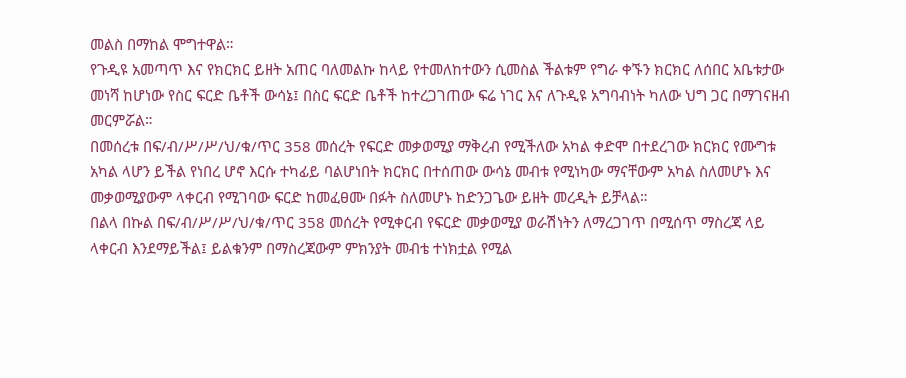መልስ በማከል ሞግተዋል።
የጉዲዩ አመጣጥ እና የክርክር ይዘት አጠር ባለመልኩ ከላይ የተመለከተውን ሲመስል ችልቱም የግራ ቀኙን ክርክር ለሰበር አቤቱታው መነሻ ከሆነው የስር ፍርድ ቤቶች ውሳኔ፤ በስር ፍርድ ቤቶች ከተረጋገጠው ፍሬ ነገር እና ለጉዲዩ አግባብነት ካለው ህግ ጋር በማገናዘብ መርምሯል።
በመሰረቱ በፍ/ብ/ሥ/ሥ/ህ/ቁ/ጥር 358 መሰረት የፍርድ መቃወሚያ ማቅረብ የሚችለው አካል ቀድሞ በተደረገው ክርክር የሙግቱ አካል ላሆን ይችል የነበረ ሆኖ እርሱ ተካፊይ ባልሆነበት ክርክር በተሰጠው ውሳኔ መብቱ የሚነካው ማናቸውም አካል ስለመሆኑ እና መቃወሚያውም ላቀርብ የሚገባው ፍርድ ከመፈፀሙ በፉት ስለመሆኑ ከድንጋጌው ይዘት መረዲት ይቻላል።
በልላ በኩል በፍ/ብ/ሥ/ሥ/ህ/ቁ/ጥር 358 መሰረት የሚቀርብ የፍርድ መቃወሚያ ወራሽነትን ለማረጋገጥ በሚሰጥ ማስረጃ ላይ ላቀርብ እንደማይችል፤ ይልቁንም በማስረጃውም ምክንያት መብቴ ተነክቷል የሚል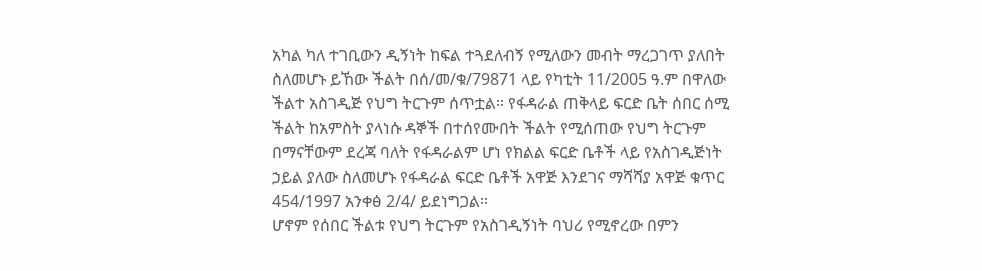አካል ካለ ተገቢውን ዲኝነት ከፍል ተጓደለብኝ የሚለውን መብት ማረጋገጥ ያለበት ስለመሆኑ ይኸው ችልት በሰ/መ/ቁ/79871 ላይ የካቲት 11/2005 ዓ.ም በዋለው ችልተ አስገዲጅ የህግ ትርጉም ሰጥቷል። የፋዳራል ጠቅላይ ፍርድ ቤት ሰበር ሰሚ ችልት ከአምስት ያላነሱ ዳኞች በተሰየሙበት ችልት የሚሰጠው የህግ ትርጉም በማናቸውም ደረጃ ባለት የፋዳራልም ሆነ የክልል ፍርድ ቤቶች ላይ የአስገዲጅነት ኃይል ያለው ስለመሆኑ የፋዳራል ፍርድ ቤቶች አዋጅ እንደገና ማሻሻያ አዋጅ ቁጥር 454/1997 አንቀፅ 2/4/ ይደነግጋል።
ሆኖም የሰበር ችልቱ የህግ ትርጉም የአስገዲኝነት ባህሪ የሚኖረው በምን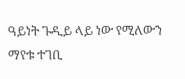ዓይነት ጉዲይ ላይ ነው የሚለውን ማየቱ ተገቢ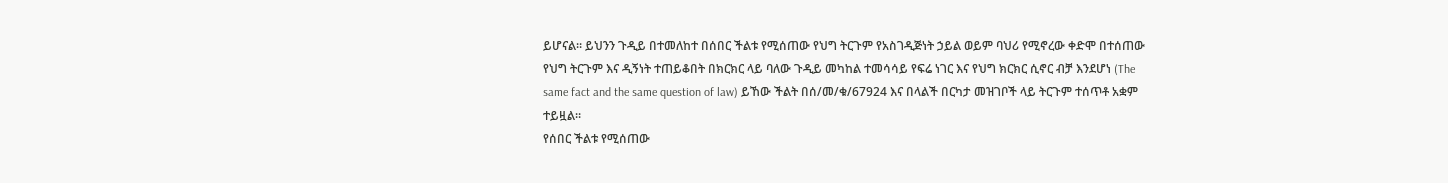ይሆናል። ይህንን ጉዲይ በተመለከተ በሰበር ችልቱ የሚሰጠው የህግ ትርጉም የአስገዲጅነት ኃይል ወይም ባህሪ የሚኖረው ቀድሞ በተሰጠው የህግ ትርጉም እና ዲኝነት ተጠይቆበት በክርክር ላይ ባለው ጉዲይ መካከል ተመሳሳይ የፍሬ ነገር እና የህግ ክርክር ሲኖር ብቻ እንደሆነ (The same fact and the same question of law) ይኸው ችልት በሰ/መ/ቁ/67924 እና በላልች በርካታ መዝገቦች ላይ ትርጉም ተሰጥቶ አቋም ተይዟል።
የሰበር ችልቱ የሚሰጠው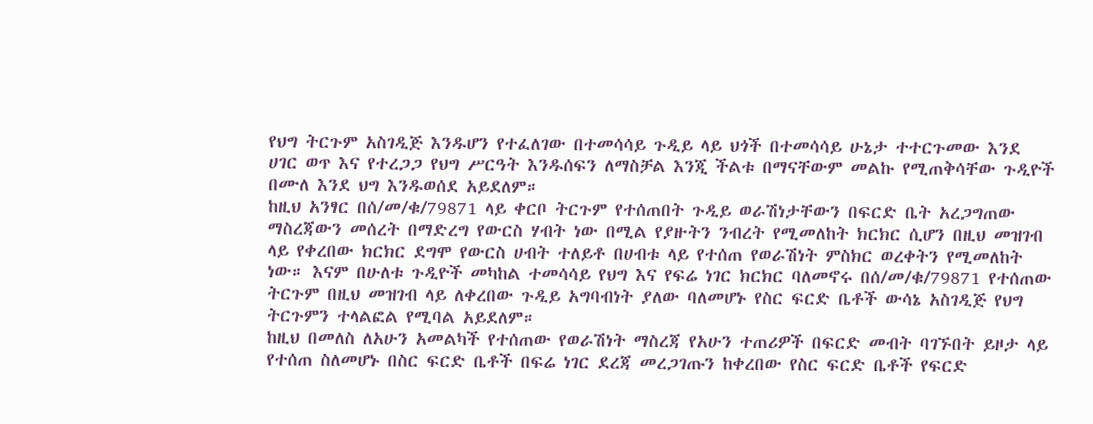የህግ ትርጉም አስገዲጅ እንዱሆን የተፈለገው በተመሳሳይ ጉዲይ ላይ ህጎች በተመሳሳይ ሁኔታ ተተርጉመው እንደ ሀገር ወጥ እና የተረጋጋ የህግ ሥርዓት እንዱሰፍን ለማስቻል እንጂ ችልቱ በማናቸውም መልኩ የሚጠቅሳቸው ጉዲዮች በሙለ እንደ ህግ እንዱወሰደ አይደለም።
ከዚህ አንፃር በሰ/መ/ቁ/79871 ላይ ቀርቦ ትርጉም የተሰጠበት ጉዲይ ወራሽነታቸውን በፍርድ ቤት አረጋግጠው ማስረጃውን መሰረት በማድረግ የውርስ ሃብት ነው በሚል የያዙትን ንብረት የሚመለከት ክርክር ሲሆን በዚህ መዝገብ ላይ የቀረበው ክርክር ደግሞ የውርስ ሀብት ተለይቶ በሀብቱ ላይ የተሰጠ የወራሽነት ምስክር ወረቀትን የሚመለከት ነው። እናም በሁለቱ ጉዲዮች መካከል ተመሳሳይ የህግ እና የፍሬ ነገር ክርክር ባለመኖሩ በሰ/መ/ቁ/79871 የተሰጠው ትርጉም በዚህ መዝገብ ላይ ለቀረበው ጉዲይ አግባብነት ያለው ባለመሆኑ የስር ፍርድ ቤቶች ውሳኔ አስገዲጅ የህግ ትርጉምን ተላልፎል የሚባል አይደለም።
ከዚህ በመለስ ለአሁን አመልካች የተሰጠው የወራሽነት ማስረጃ የአሁን ተጠሪዎች በፍርድ መብት ባገኙበት ይዞታ ላይ የተሰጠ ስለመሆኑ በስር ፍርድ ቤቶች በፍሬ ነገር ደረጃ መረጋገጡን ከቀረበው የስር ፍርድ ቤቶች የፍርድ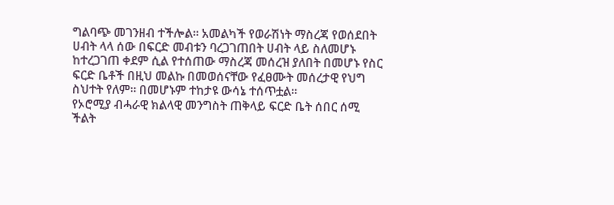ግልባጭ መገንዘብ ተችሎል። አመልካች የወራሽነት ማስረጃ የወሰደበት ሀብት ላላ ሰው በፍርድ መብቱን ባረጋገጠበት ሀብት ላይ ስለመሆኑ ከተረጋገጠ ቀደም ሲል የተሰጠው ማስረጃ መሰረዝ ያለበት በመሆኑ የስር ፍርድ ቤቶች በዚህ መልኩ በመወሰናቸው የፈፀሙት መሰረታዊ የህግ ስህተት የለም። በመሆኑም ተከታዩ ውሳኔ ተሰጥቷል።
የኦሮሚያ ብሓራዊ ክልላዊ መንግስት ጠቅላይ ፍርድ ቤት ሰበር ሰሚ ችልት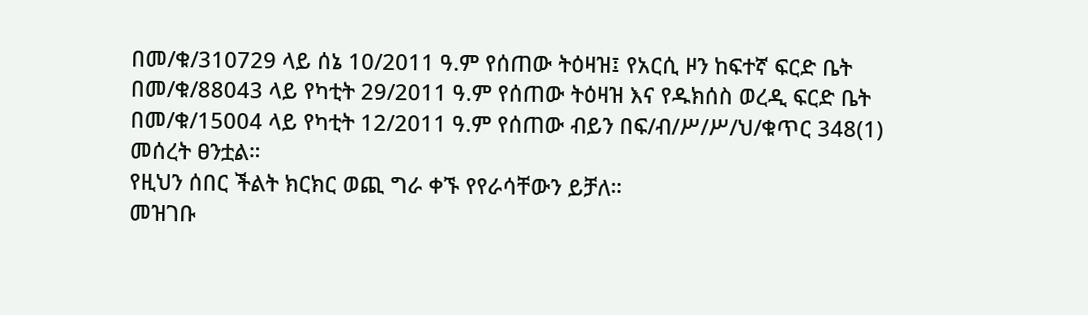በመ/ቁ/310729 ላይ ሰኔ 10/2011 ዓ.ም የሰጠው ትዕዛዝ፤ የአርሲ ዞን ከፍተኛ ፍርድ ቤት በመ/ቁ/88043 ላይ የካቲት 29/2011 ዓ.ም የሰጠው ትዕዛዝ እና የዱክሰስ ወረዲ ፍርድ ቤት በመ/ቁ/15004 ላይ የካቲት 12/2011 ዓ.ም የሰጠው ብይን በፍ/ብ/ሥ/ሥ/ህ/ቁጥር 348(1) መሰረት ፀንቷል።
የዚህን ሰበር ችልት ክርክር ወጪ ግራ ቀኙ የየራሳቸውን ይቻለ።
መዝገቡ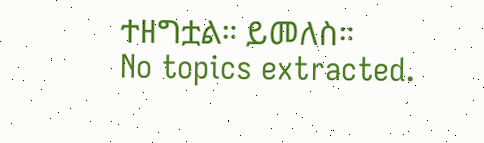ተዘግቷል። ይመለስ።
No topics extracted.